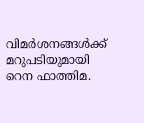വിമർശനങ്ങൾക്ക് മറുപടിയുമായി റെന ഫാത്തിമ.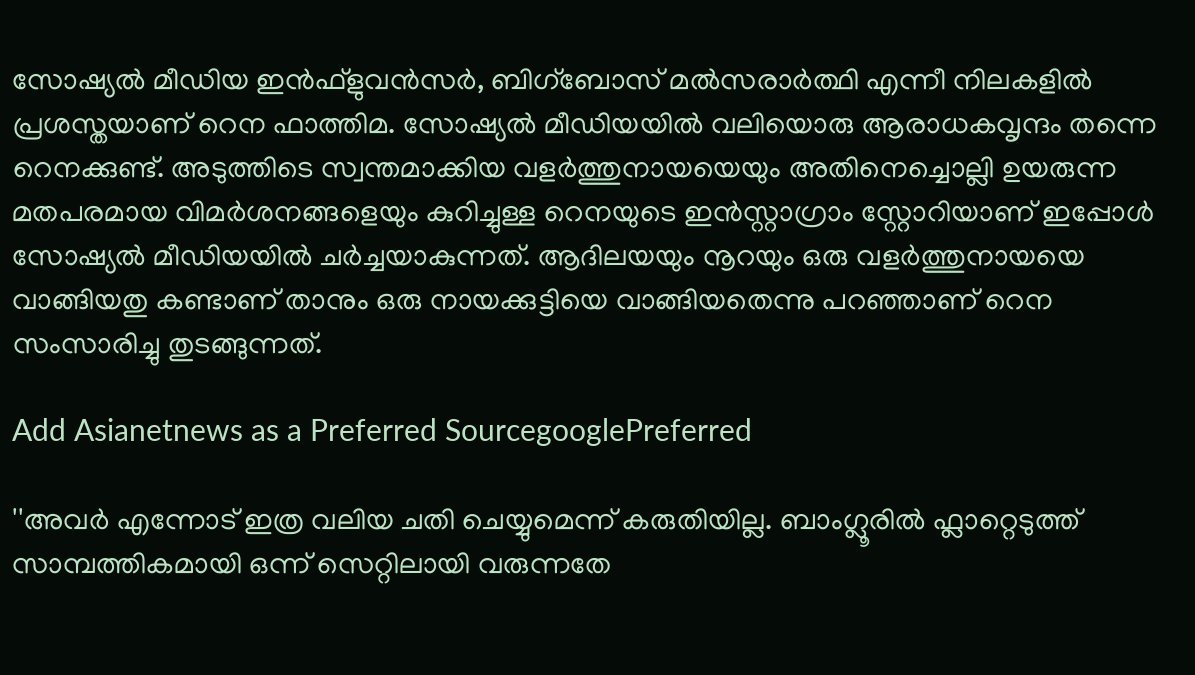സോഷ്യൽ മീഡിയ ഇൻഫ്ളുവൻസർ, ബിഗ്ബോസ് മൽസരാർത്ഥി എന്നീ നിലകളിൽ പ്രശസ്തയാണ് റെന ഫാത്തിമ. സോഷ്യൽ മീഡിയയിൽ വലിയൊരു ആരാധകവൃന്ദം തന്നെ റെനക്കുണ്ട്. അടുത്തിടെ സ്വന്തമാക്കിയ വളർത്തുനായയെയും അതിനെച്ചൊല്ലി ഉയരുന്ന മതപരമായ വിമർശനങ്ങളെയും കുറിച്ചുള്ള റെനയുടെ ഇൻസ്റ്റാഗ്രാം സ്റ്റോറിയാണ് ഇപ്പോൾ സോഷ്യൽ മീഡിയയിൽ ചർച്ചയാകുന്നത്. ആദിലയയും നൂറയും ഒരു വളർത്തുനായയെ വാങ്ങിയതു കണ്ടാണ് താനും ഒരു നായക്കുട്ടിയെ വാങ്ങിയതെന്നു പറഞ്ഞാണ് റെന സംസാരിച്ചു തുടങ്ങുന്നത്.

Add Asianetnews as a Preferred SourcegooglePreferred

''അവർ എന്നോട് ഇത്ര വലിയ ചതി ചെയ്യുമെന്ന് കരുതിയില്ല. ബാംഗ്ലൂരിൽ ഫ്ലാറ്റെടുത്ത് സാമ്പത്തികമായി ഒന്ന് സെറ്റിലായി വരുന്നതേ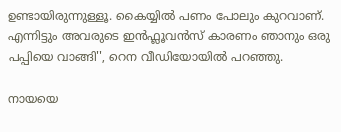ഉണ്ടായിരുന്നുള്ളൂ. കൈയ്യിൽ പണം പോലും കുറവാണ്. എന്നിട്ടും അവരുടെ ഇൻഫ്ലൂവൻസ് കാരണം ഞാനും ഒരു പപ്പിയെ വാങ്ങി'', റെന വീഡിയോയിൽ പറഞ്ഞു.

നായയെ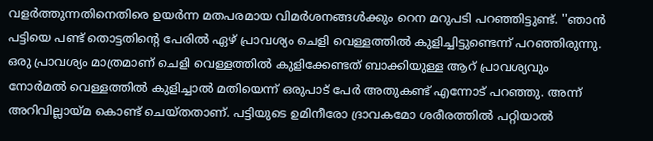വളർത്തുന്നതിനെതിരെ ഉയർന്ന മതപരമായ വിമർശനങ്ങൾക്കും റെന മറുപടി പറഞ്ഞിട്ടുണ്ട്. ''ഞാൻ പട്ടിയെ പണ്ട് തൊട്ടതിന്റെ പേരിൽ ഏഴ് പ്രാവശ്യം ചെളി വെള്ളത്തിൽ കുളിച്ചിട്ടുണ്ടെന്ന് പറഞ്ഞിരുന്നു. ഒരു പ്രാവശ്യം മാത്രമാണ് ചെളി വെള്ളത്തിൽ കുളിക്കേണ്ടത് ബാക്കിയുള്ള ആറ് പ്രാവശ്യവും നോർമൽ വെള്ളത്തിൽ കുളിച്ചാൽ മതിയെന്ന് ഒരുപാട് പേർ അതുകണ്ട് എന്നോട് പറഞ്ഞു. അന്ന് അറിവില്ലായ്മ കൊണ്ട് ചെയ്‍തതാണ്. പട്ടിയുടെ ഉമിനീരോ ദ്രാവകമോ ശരീരത്തിൽ പറ്റിയാൽ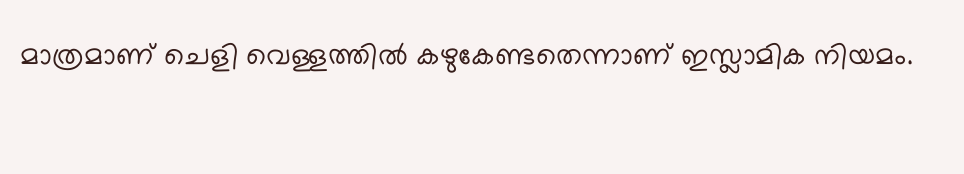മാത്രമാണ് ചെളി വെള്ളത്തിൽ കഴുകേണ്ടതെന്നാണ് ഇസ്ലാമിക നിയമം.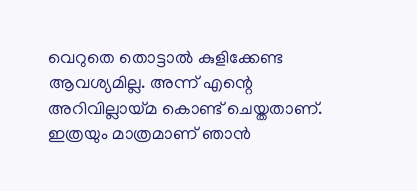വെറുതെ തൊട്ടാൽ കുളിക്കേണ്ട ആവശ്യമില്ല. അന്ന് എന്റെ അറിവില്ലായ്മ കൊണ്ട് ചെയ്തതാണ്. ഇത്രയും മാത്രമാണ് ഞാൻ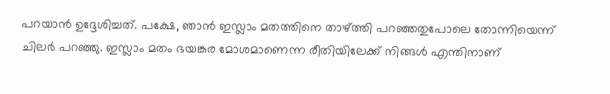പറയാൻ ഉദ്ദേശിച്ചത്. പക്ഷേ, ഞാൻ ഇസ്ലാം മതത്തിനെ താഴ്ത്തി പറഞ്ഞതുപോലെ തോന്നിയെന്ന് ചിലർ പറഞ്ഞു. ഇസ്ലാം മതം ഭയങ്കര മോശമാണെന്ന രീതിയിലേക്ക് നിങ്ങൾ എന്തിനാണ്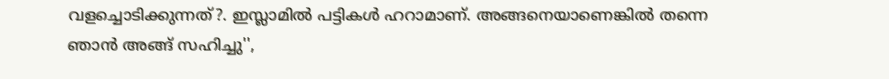വളച്ചൊടിക്കുന്നത്?. ഇസ്ലാമിൽ പട്ടികൾ ഹറാമാണ്. അങ്ങനെയാണെങ്കിൽ തന്നെ ഞാൻ അങ്ങ് സഹിച്ചു'',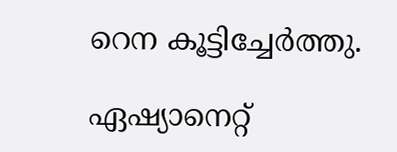റെന കൂട്ടിച്ചേർത്തു.

ഏഷ്യാനെറ്റ്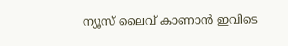ന്യൂസ് ലൈവ് കാണാന്‍ ഇവിടെ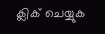ക്ലിക് ചെയ്യുക